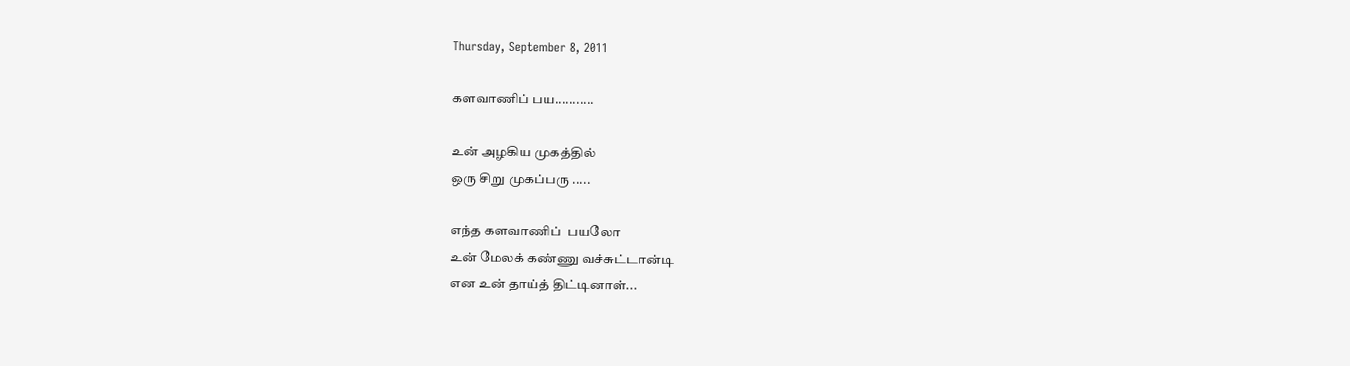Thursday, September 8, 2011

களவாணிப் பய...........

உன் அழகிய முகத்தில்
ஒரு சிறு முகப்பரு .....

எந்த களவாணிப்  பயலோ
உன் மேலக் கண்ணு வச்சுட்டான்டி
என உன் தாய்த் திட்டினாள்...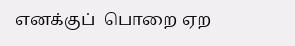எனக்குப்  பொறை ஏற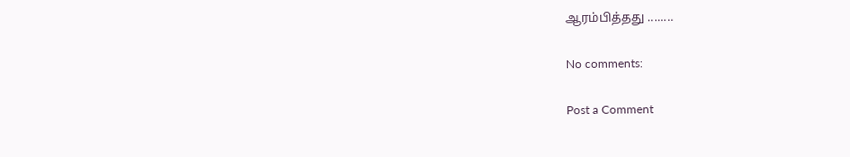ஆரம்பித்தது ........

No comments:

Post a Comment